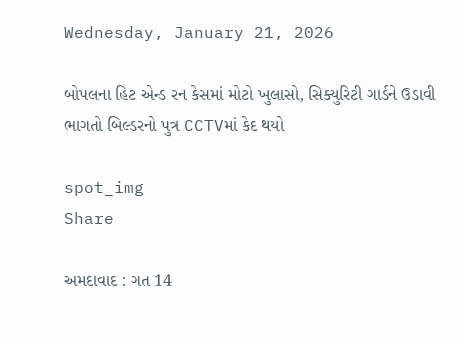Wednesday, January 21, 2026

બોપલના હિટ એન્ડ રન કેસમાં મોટો ખુલાસો, સિક્યુરિટી ગાર્ડને ઉડાવી ભાગતો બિલ્ડરનો પુત્ર CCTVમાં કેદ થયો

spot_img
Share

અમદાવાદ : ગત 14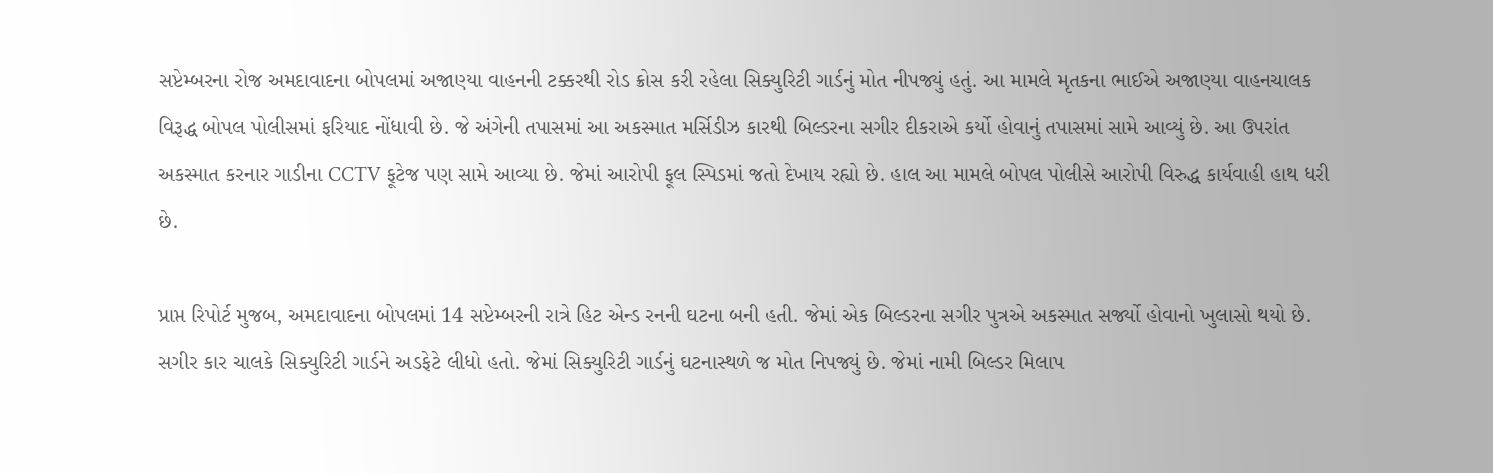સપ્ટેમ્બરના રોજ અમદાવાદના બોપલમાં અજાણ્યા વાહનની ટક્કરથી રોડ ક્રોસ કરી રહેલા સિક્યુરિટી ગાર્ડનું મોત નીપજ્યું હતું. આ મામલે મૃતકના ભાઈએ અજાણ્યા વાહનચાલક વિરૂદ્ધ બોપલ પોલીસમાં ફરિયાદ નોંધાવી છે. જે અંગેની તપાસમાં આ અકસ્માત મર્સિડીઝ કારથી બિલ્ડરના સગીર દીકરાએ કર્યો હોવાનું તપાસમાં સામે આવ્યું છે. આ ઉપરાંત અકસ્માત કરનાર ગાડીના CCTV ફૂટેજ પણ સામે આવ્યા છે. જેમાં આરોપી ફૂલ સ્પિડમાં જતો દેખાય રહ્યો છે. હાલ આ મામલે બોપલ પોલીસે આરોપી વિરુદ્ધ કાર્યવાહી હાથ ધરી છે.

પ્રાપ્ત રિપોર્ટ મુજબ, અમદાવાદના બોપલમાં 14 સપ્ટેમ્બરની રાત્રે હિટ એન્ડ રનની ઘટના બની હતી. જેમાં એક બિલ્ડરના સગીર પુત્રએ અકસ્માત સર્જ્યો હોવાનો ખુલાસો થયો છે. સગીર કાર ચાલકે સિક્યુરિટી ગાર્ડને અડફેટે લીધો હતો. જેમાં સિક્યુરિટી ગાર્ડનું ઘટનાસ્થળે જ મોત નિપજ્યું છે. જેમાં નામી બિલ્ડર મિલાપ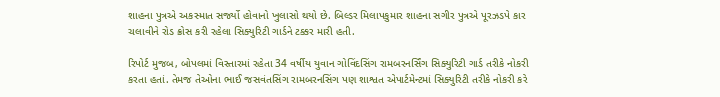શાહના પુત્રએ અકસ્માત સર્જ્યો હોવાનો ખુલાસો થયો છે. બિલ્ડર મિલાપકુમાર શાહના સગીર પુત્રએ પૂરઝડપે કાર ચલાવીને રોડ ક્રોસ કરી રહેલા સિક્યુરિટી ગાર્ડને ટક્કર મારી હતી.

રિપોર્ટ મુજબ, બોપલમાં વિસ્તારમાં રહેતા 34 વર્ષીય યુવાન ગોવિંદસિંગ રામબરનર્સિંગ સિક્યુરિટી ગાર્ડ તરીકે નોકરી કરતા હતાં. તેમજ તેઓના ભાઈ જસવંતસિંગ રામબરનસિંગ પણ શાશ્વત એપાર્ટમેન્ટમાં સિક્યુરિટી તરીકે નોકરી કરે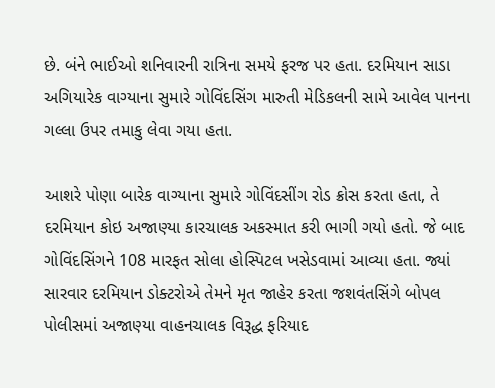છે. બંને ભાઈઓ શનિવારની રાત્રિના સમયે ફરજ પર હતા. દરમિયાન સાડા અગિયારેક વાગ્યાના સુમારે ગોવિંદસિંગ મારુતી મેડિકલની સામે આવેલ પાનના ગલ્લા ઉપર તમાકુ લેવા ગયા હતા.

આશરે પોણા બારેક વાગ્યાના સુમારે ગોવિંદસીંગ રોડ ક્રોસ કરતા હતા, તે દરમિયાન કોઇ અજાણ્યા કારચાલક અકસ્માત કરી ભાગી ગયો હતો. જે બાદ ગોવિંદસિંગને 108 મારફત સોલા હોસ્પિટલ ખસેડવામાં આવ્યા હતા. જ્યાં સારવાર દરમિયાન ડોક્ટરોએ તેમને મૃત જાહેર કરતા જશવંતસિંગે બોપલ પોલીસમાં અજાણ્યા વાહનચાલક વિરૂદ્ધ ફરિયાદ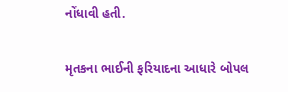નોંધાવી હતી.

મૃતકના ભાઈની ફરિયાદના આધારે બોપલ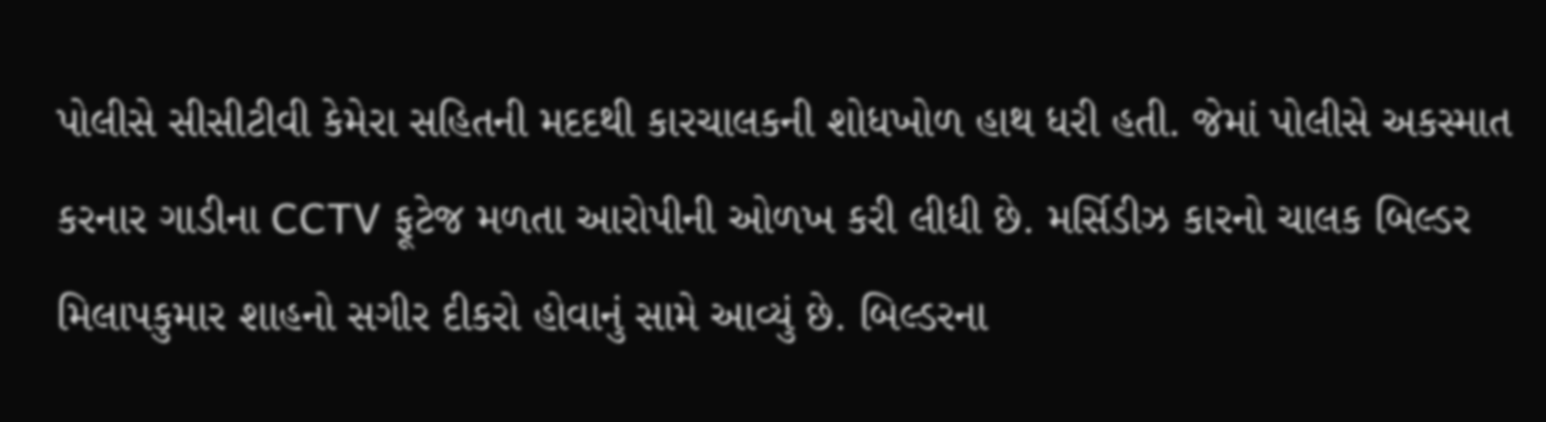પોલીસે સીસીટીવી કેમેરા સહિતની મદદથી કારચાલકની શોધખોળ હાથ ધરી હતી. જેમાં પોલીસે અકસ્માત કરનાર ગાડીના CCTV ફૂટેજ મળતા આરોપીની ઓળખ કરી લીધી છે. મર્સિડીઝ કારનો ચાલક બિલ્ડર મિલાપકુમાર શાહનો સગીર દીકરો હોવાનું સામે આવ્યું છે. બિલ્ડરના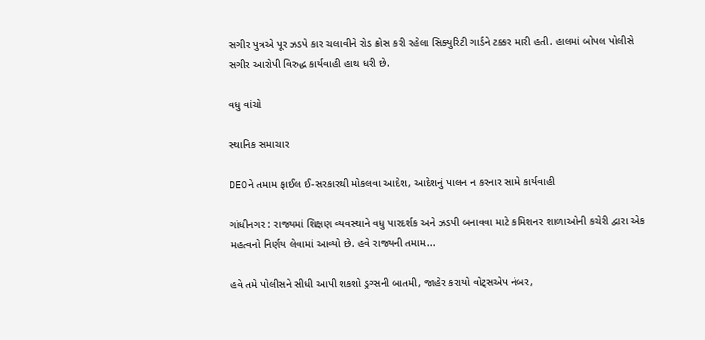સગીર પુત્રએ પૂર ઝડપે કાર ચલાવીને રોડ ક્રોસ કરી રહેલા સિક્યુરિટી ગાર્ડને ટક્કર મારી હતી. હાલમાં બોપલ પોલીસે સગીર આરોપી વિરુદ્ધ કાર્યવાહી હાથ ધરી છે.

વધુ વાંચો

સ્થાનિક સમાચાર

DEOને તમામ ફાઈલ ઈ-સરકારથી મોકલવા આદેશ, આદેશનું પાલન ન કરનાર સામે કાર્યવાહી

ગાંધીનગર : રાજ્યમાં શિક્ષણ વ્યવસ્થાને વધુ પારદર્શક અને ઝડપી બનાવવા માટે કમિશનર શાળાઓની કચેરી દ્વારા એક મહત્વનો નિર્ણય લેવામાં આવ્યો છે. હવે રાજ્યની તમામ...

હવે તમે પોલીસને સીધી આપી શકશો ડ્રગ્સની બાતમી, જાહેર કરાયો વોટ્સએપ નંબર,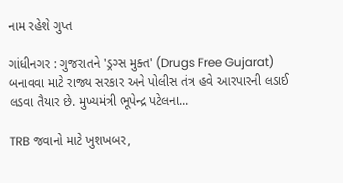નામ રહેશે ગુપ્ત

ગાંધીનગર : ગુજરાતને 'ડ્રગ્સ મુક્ત' (Drugs Free Gujarat) બનાવવા માટે રાજ્ય સરકાર અને પોલીસ તંત્ર હવે આરપારની લડાઈ લડવા તૈયાર છે. મુખ્યમંત્રી ભૂપેન્દ્ર પટેલના...

TRB જવાનો માટે ખુશખબર,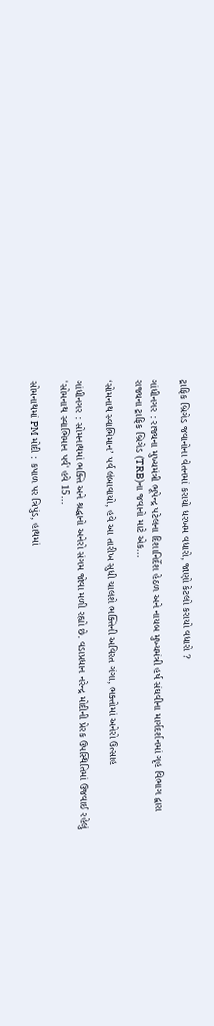ટ્રાફિક બ્રિગેડ જવાનોના વેતનમાં કરાયો ધરખમ વધારો, જાણો કેટલો કરાયો વધારો ?

ગાંધીનગર : રાજ્યના મુખ્યમંત્રી ભૂપેન્દ્ર પટેલના દિશાનિર્દેશ હેઠળ અને નાયબ મુખ્યમંત્રી હર્ષ સંઘવીના માર્ગદર્શનમાં ગૃહ વિભાગ દ્વારા રાજ્યના ટ્રાફિક બ્રિગેડ (TRB)ના જવાનો માટે એક...

‘સોમનાથ સ્વાભિમાન’ પર્વ લંબાવાયો, હવે આ તારીખ સુધી ચાલશે ભક્તિની અવિરત ગંગા, ભક્તોમાં અનેરો ઉત્સાહ

ગાંધીનગર : સોમનાથમાં ભક્તિ અને શ્રદ્ધાનો અનેરો સંગમ જોવા મળી રહ્યો છે. વડાપ્રધાન નરેન્દ્ર મોદીની પ્રેરક ઉપસ્થિતિમાં ઉજવાઈ રહેલું 'સોમનાથ સ્વાભિમાન પર્વ' હવે 15...

સોમનાથમાં PM મોદી : કપાળ પર ત્રિપુંડ, હાથમાં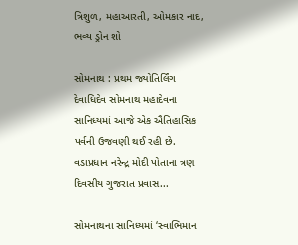ત્રિશુળ, મહાઆરતી, ઓમકાર નાદ, ભવ્ય ડ્રોન શો

સોમનાથ : પ્રથમ જ્યોતિર્લિંગ દેવાધિદેવ સોમનાથ મહાદેવના સાનિધ્યમાં આજે એક ઐતિહાસિક પર્વની ઉજવણી થઈ રહી છે. વડાપ્રધાન નરેન્દ્ર મોદી પોતાના ત્રણ દિવસીય ગુજરાત પ્રવાસ...

સોમનાથના સાનિધ્યમાં ‘સ્વાભિમાન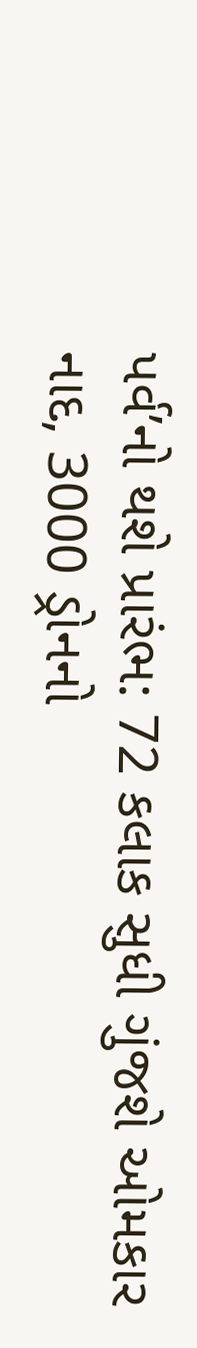પર્વ’નો થશે પ્રારંભ: 72 કલાક સુધી ગુંજશે ઓમકાર નાદ, 3000 ડ્રોનનો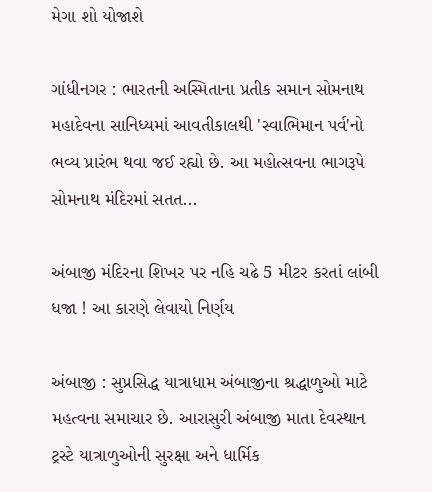મેગા શો યોજાશે

ગાંધીનગર : ભારતની અસ્મિતાના પ્રતીક સમાન સોમનાથ મહાદેવના સાનિધ્યમાં આવતીકાલથી 'સ્વાભિમાન પર્વ'નો ભવ્ય પ્રારંભ થવા જઈ રહ્યો છે. આ મહોત્સવના ભાગરૂપે સોમનાથ મંદિરમાં સતત...

અંબાજી મંદિરના શિખર પર નહિ ચઢે 5 મીટર કરતાં લાંબી ધજા ! આ કારણે લેવાયો નિર્ણય

અંબાજી : સુપ્રસિદ્ધ યાત્રાધામ અંબાજીના શ્રદ્ધાળુઓ માટે મહત્વના સમાચાર છે. આરાસુરી અંબાજી માતા દેવસ્થાન ટ્રસ્ટે યાત્રાળુઓની સુરક્ષા અને ધાર્મિક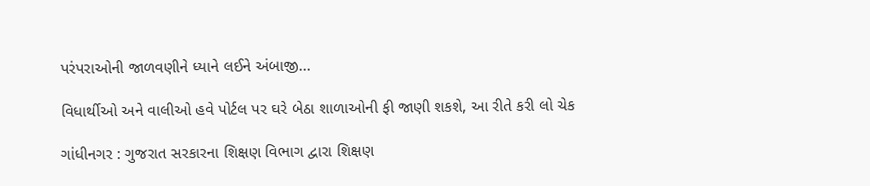પરંપરાઓની જાળવણીને ધ્યાને લઈને અંબાજી...

વિધાર્થીઓ અને વાલીઓ હવે પોર્ટલ પર ઘરે બેઠા શાળાઓની ફી જાણી શકશે, આ રીતે કરી લો ચેક

ગાંધીનગર : ગુજરાત સરકારના શિક્ષણ વિભાગ દ્વારા શિક્ષણ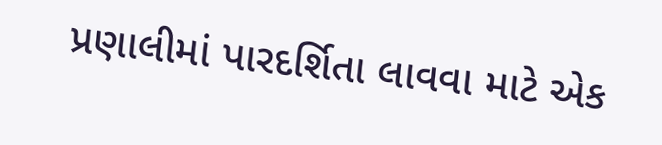પ્રણાલીમાં પારદર્શિતા લાવવા માટે એક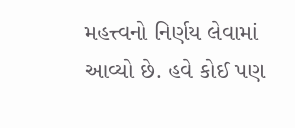મહત્ત્વનો નિર્ણય લેવામાં આવ્યો છે. હવે કોઈ પણ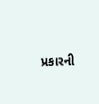પ્રકારની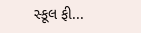સ્કૂલ ફી...